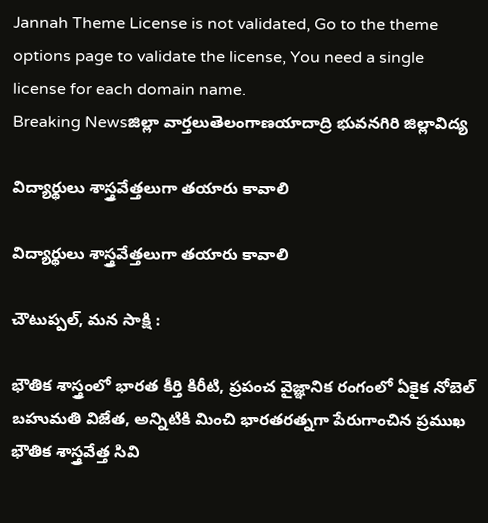Jannah Theme License is not validated, Go to the theme options page to validate the license, You need a single license for each domain name.
Breaking Newsజిల్లా వార్తలుతెలంగాణయాదాద్రి భువనగిరి జిల్లావిద్య

విద్యార్థులు శాస్త్రవేత్తలుగా తయారు కావాలి

విద్యార్థులు శాస్త్రవేత్తలుగా తయారు కావాలి

చౌటుప్పల్, మన సాక్షి :

భౌతిక శాస్త్రంలో భారత కీర్తి కిరీటి, ప్రపంచ వైజ్ఞానిక రంగంలో ఏకైక నోబెల్ బహుమతి విజేత, అన్నిటికి మించి భారతరత్నగా పేరుగాంచిన ప్రముఖ భౌతిక శాస్త్రవేత్త సివి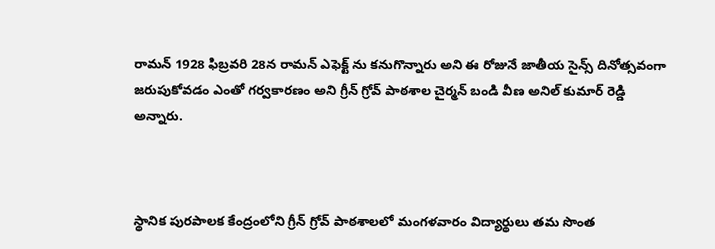రామన్ 1928 ఫిబ్రవరి 28న రామన్ ఎఫెక్ట్ ను కనుగొన్నారు అని ఈ రోజునే జాతీయ సైన్స్ దినోత్సవంగా జరుపుకోవడం ఎంతో గర్వకారణం అని గ్రీన్ గ్రోవ్ పాఠశాల చైర్మన్ బండి వీణ అనిల్ కుమార్ రెడ్డి అన్నారు.



స్థానిక పురపాలక కేంద్రంలోని గ్రీన్ గ్రోవ్ పాఠశాలలో మంగళవారం విద్యార్థులు తమ సొంత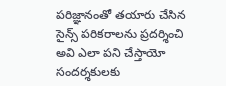పరిజ్ఞానంతో తయారు చేసిన సైన్స్ పరికరాలను ప్రదర్శించి అవి ఎలా పని చేస్తాయో సందర్శకులకు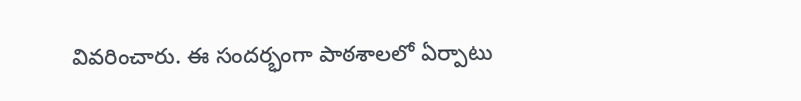వివరించారు. ఈ సందర్భంగా పాఠశాలలో ఏర్పాటు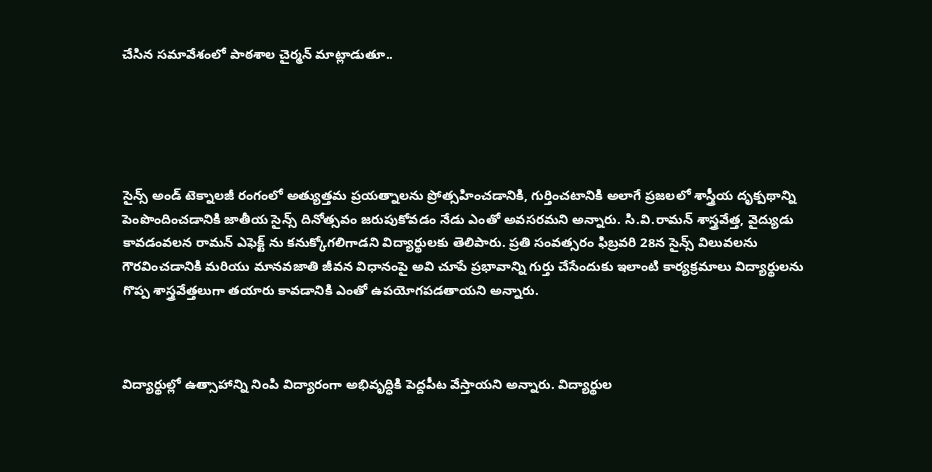చేసిన సమావేశంలో పాఠశాల చైర్మన్ మాట్లాడుతూ..





సైన్స్ అండ్ టెక్నాలజీ రంగంలో అత్యుత్తమ ప్రయత్నాలను ప్రోత్సహించడానికి, గుర్తించటానికి అలాగే ప్రజలలో శాస్త్రీయ దృక్పథాన్ని పెంపొందించడానికి జాతీయ సైన్స్ దినోత్సవం జరుపుకోవడం నేడు ఎంతో అవసరమని అన్నారు. సి.వి.రామన్ శాస్త్రవేత్త, వైద్యుడు కావడంవలన రామన్ ఎఫెక్ట్ ను కనుక్కోగలిగాడని విద్యార్థులకు తెలిపారు. ప్రతి సంవత్సరం ఫిబ్రవరి 28న సైన్స్ విలువలను గౌరవించడానికి మరియు మానవజాతి జీవన విధానంపై అవి చూపే ప్రభావాన్ని గుర్తు చేసేందుకు ఇలాంటి కార్యక్రమాలు విద్యార్థులను గొప్ప శాస్త్రవేత్తలుగా తయారు కావడానికి ఎంతో ఉపయోగపడతాయని అన్నారు.



విద్యార్థుల్లో ఉత్సాహాన్ని నింపి విద్యారంగా అభివృద్ధికి పెద్దపీట వేస్తాయని అన్నారు. విద్యార్థుల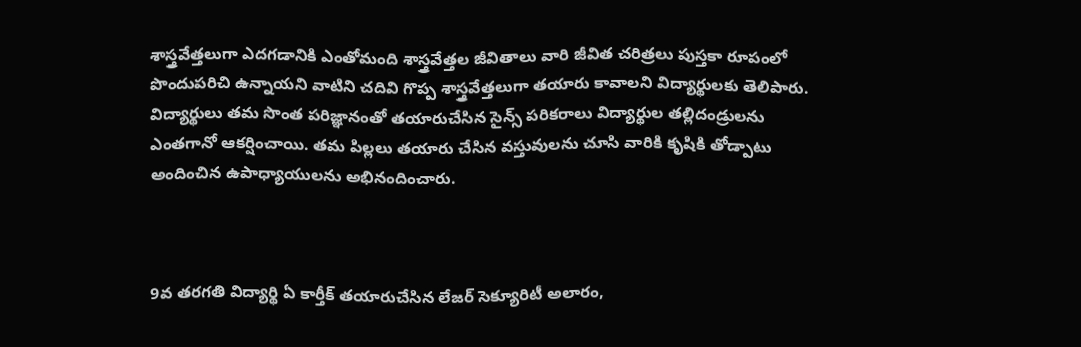శాస్త్రవేత్తలుగా ఎదగడానికి ఎంతోమంది శాస్త్రవేత్తల జీవితాలు వారి జీవిత చరిత్రలు పుస్తకా రూపంలో పొందుపరిచి ఉన్నాయని వాటిని చదివి గొప్ప శాస్త్రవేత్తలుగా తయారు కావాలని విద్యార్థులకు తెలిపారు. విద్యార్థులు తమ సొంత పరిజ్ఞానంతో తయారుచేసిన సైన్స్ పరికరాలు విద్యార్థుల తల్లిదండ్రులను ఎంతగానో ఆకర్షించాయి. తమ పిల్లలు తయారు చేసిన వస్తువులను చూసి వారికి కృషికి తోడ్పాటు అందించిన ఉపాధ్యాయులను అభినందించారు.



9వ తరగతి విద్యార్థి ఏ కార్తీక్ తయారుచేసిన లేజర్ సెక్యూరిటీ అలారం,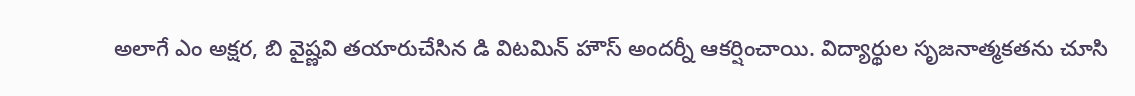అలాగే ఎం అక్షర, బి వైష్ణవి తయారుచేసిన డి విటమిన్ హౌస్ అందర్నీ ఆకర్షించాయి. విద్యార్థుల సృజనాత్మకతను చూసి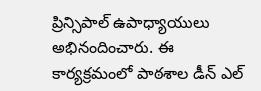ప్రిన్సిపాల్ ఉపాధ్యాయులు అభినందించారు. ఈ కార్యక్రమంలో పాఠశాల డీన్ ఎల్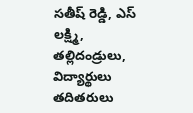సతీష్ రెడ్డి, ఎస్ లక్ష్మి, తల్లిదండ్రులు, విద్యార్థులు తదితరులు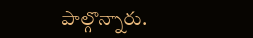పాల్గొన్నారు.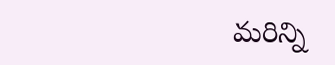మరిన్ని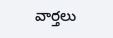వార్తలు